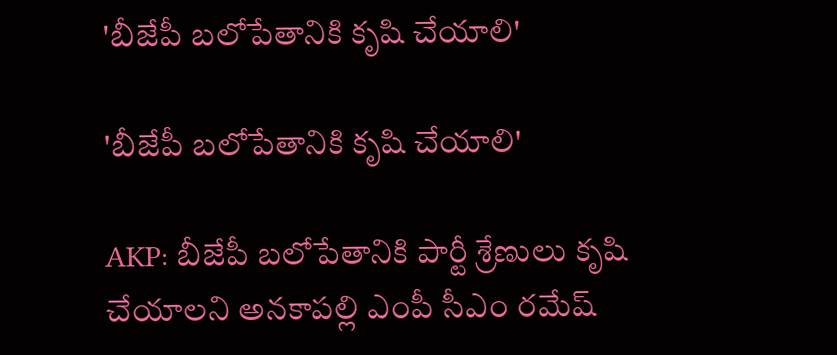'బీజేపీ బలోపేతానికి కృషి చేయాలి'

'బీజేపీ బలోపేతానికి కృషి చేయాలి'

AKP: బీజేపీ బలోపేతానికి పార్టీ శ్రేణులు కృషి చేయాలని అనకాపల్లి ఎంపీ సీఎం రమేష్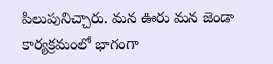పిలుపునిచ్చారు. మన ఊరు మన జెండా కార్యక్రమంలో భాగంగా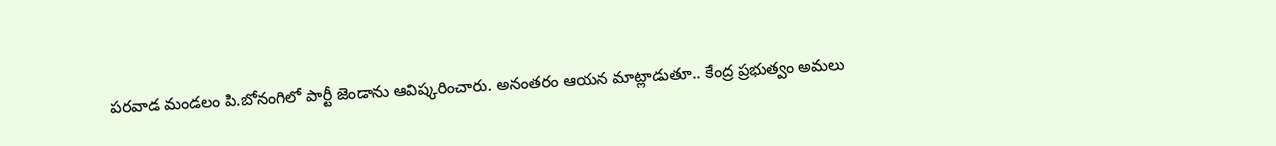పరవాడ మండలం పి.బోనంగిలో పార్టీ జెండాను ఆవిష్కరించారు. అనంతరం ఆయన మాట్లాడుతూ.. కేంద్ర ప్రభుత్వం అమలు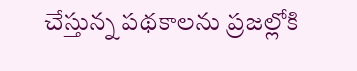చేస్తున్న పథకాలను ప్రజల్లోకి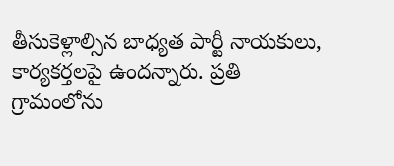తీసుకెళ్లాల్సిన బాధ్యత పార్టీ నాయకులు, కార్యకర్తలపై ఉందన్నారు. ప్రతి గ్రామంలోను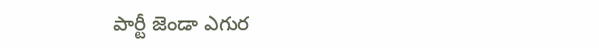పార్టీ జెండా ఎగుర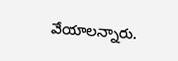వేయాలన్నారు.